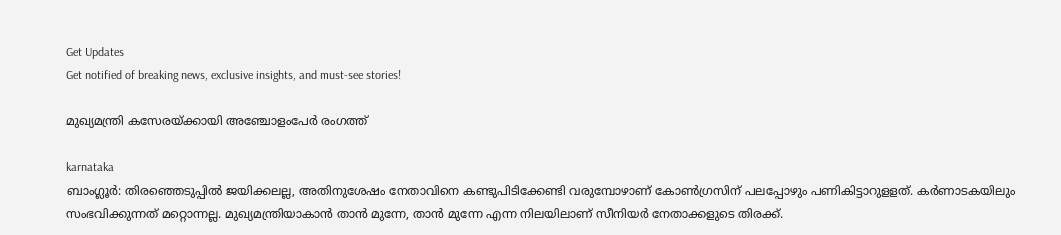Get Updates
Get notified of breaking news, exclusive insights, and must-see stories!

മുഖ്യമന്ത്രി കസേരയ്ക്കായി അഞ്ചോളംപേര്‍ രംഗത്ത്

karnataka
ബാംഗ്ലൂര്‍: തിരഞ്ഞെടുപ്പില്‍ ജയിക്കലല്ല, അതിനുശേഷം നേതാവിനെ കണ്ടുപിടിക്കേണ്ടി വരുമ്പോഴാണ് കോണ്‍ഗ്രസിന് പലപ്പോഴും പണികിട്ടാറുളളത്. കര്‍ണാടകയിലും സംഭവിക്കുന്നത് മറ്റൊന്നല്ല. മുഖ്യമന്ത്രിയാകാന്‍ താന്‍ മുന്നേ, താന്‍ മുന്നേ എന്ന നിലയിലാണ് സീനിയര്‍ നേതാക്കളുടെ തിരക്ക്.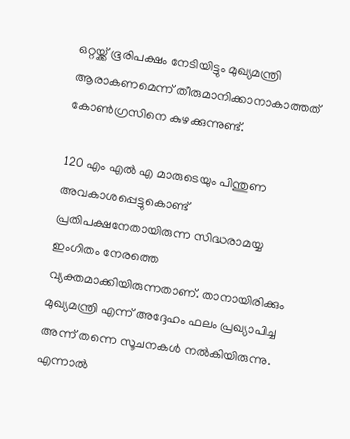ഒറ്റയ്ക്ക് ഭൂരിപക്ഷം നേടിയിട്ടും മുഖ്യമന്ത്രി ആരാകണമെന്ന് തീരുമാനിക്കാനാകാത്തത് കോണ്‍ഗ്രസിനെ കുഴക്കുന്നുണ്ട്.

120 എം എല്‍ എ മാരുടെയും പിന്തുണ അവകാശപ്പെട്ടുകൊണ്ട് പ്രതിപക്ഷനേതായിരുന്ന സിദ്ധരാമയ്യ ഇംഗിതം നേരത്തെ വ്യക്തമാക്കിയിരുന്നതാണ്. താനായിരിക്കും മുഖ്യമന്ത്രി എന്ന് അദ്ദേഹം ഫലം പ്രഖ്യാപിച്ച അന്ന് തന്നെ സൂചനകള്‍ നല്‍കിയിരുന്നു. എന്നാല്‍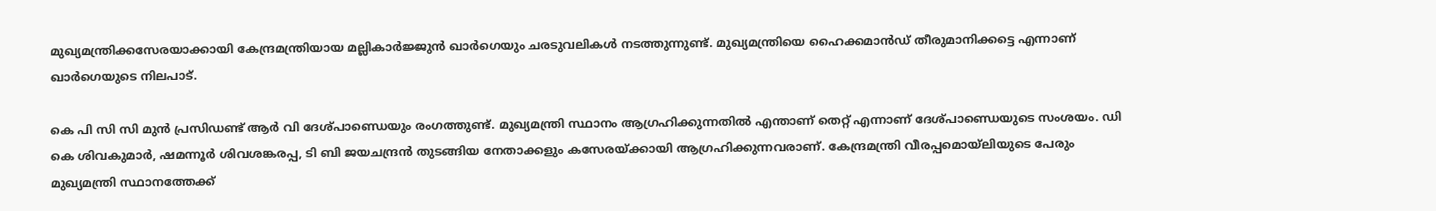മുഖ്യമന്ത്രിക്കസേരയാക്കായി കേന്ദ്രമന്ത്രിയായ മല്ലികാര്‍ജ്ജുന്‍ ഖാര്‍ഗെയും ചരടുവലികള്‍ നടത്തുന്നുണ്ട്. മുഖ്യമന്ത്രിയെ ഹൈക്കമാന്‍ഡ് തീരുമാനിക്കട്ടെ എന്നാണ് ഖാര്‍ഗെയുടെ നിലപാട്.

കെ പി സി സി മുന്‍ പ്രസിഡണ്ട് ആര്‍ വി ദേശ്പാണ്ഡെയും രംഗത്തുണ്ട്. മുഖ്യമന്ത്രി സ്ഥാനം ആഗ്രഹിക്കുന്നതില്‍ എന്താണ് തെറ്റ് എന്നാണ് ദേശ്പാണ്ഡെയുടെ സംശയം. ഡി കെ ശിവകുമാര്‍, ഷമന്നൂര്‍ ശിവശങ്കരപ്പ, ടി ബി ജയചന്ദ്രന്‍ തുടങ്ങിയ നേതാക്കളും കസേരയ്ക്കായി ആഗ്രഹിക്കുന്നവരാണ്. കേന്ദ്രമന്ത്രി വീരപ്പമൊയ്‌ലിയുടെ പേരും മുഖ്യമന്ത്രി സ്ഥാനത്തേക്ക്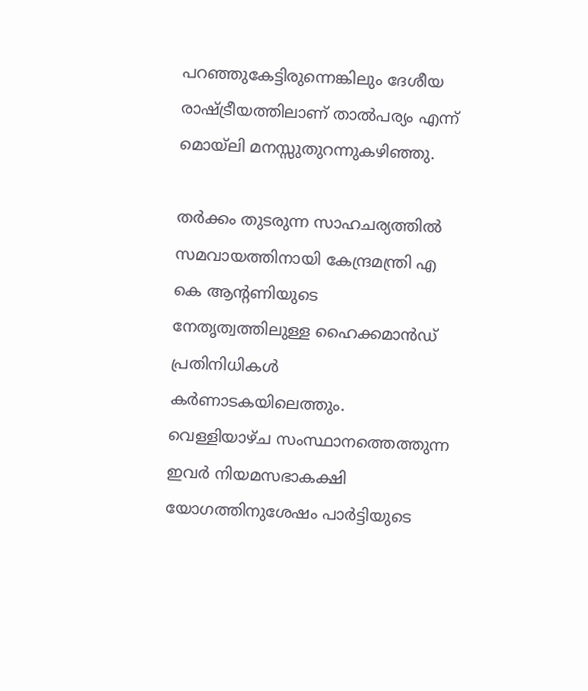പറഞ്ഞുകേട്ടിരുന്നെങ്കിലും ദേശീയ രാഷ്ട്രീയത്തിലാണ് താല്‍പര്യം എന്ന് മൊയ്‌ലി മനസ്സുതുറന്നുകഴിഞ്ഞു.

തര്‍ക്കം തുടരുന്ന സാഹചര്യത്തില്‍ സമവായത്തിനായി കേന്ദ്രമന്ത്രി എ കെ ആന്റണിയുടെ നേതൃത്വത്തിലുള്ള ഹൈക്കമാന്‍ഡ് പ്രതിനിധികള്‍ കര്‍ണാടകയിലെത്തും. വെള്ളിയാഴ്ച സംസ്ഥാനത്തെത്തുന്ന ഇവര്‍ നിയമസഭാകക്ഷി യോഗത്തിനുശേഷം പാര്‍ട്ടിയുടെ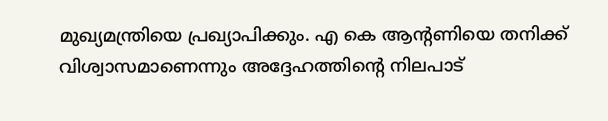മുഖ്യമന്ത്രിയെ പ്രഖ്യാപിക്കും. എ കെ ആന്റണിയെ തനിക്ക് വിശ്വാസമാണെന്നും അദ്ദേഹത്തിന്റെ നിലപാട്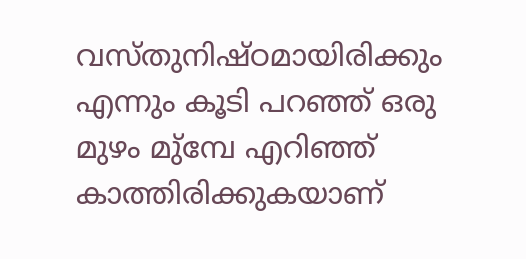വസ്തുനിഷ്ഠമായിരിക്കും എന്നും കൂടി പറഞ്ഞ് ഒരു മുഴം മു്‌മ്പേ എറിഞ്ഞ് കാത്തിരിക്കുകയാണ്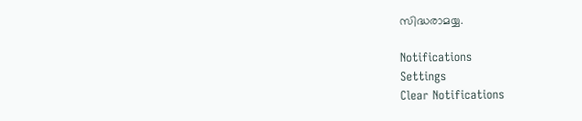സിദ്ധരാമയ്യ.

Notifications
Settings
Clear Notifications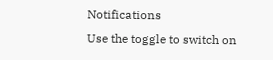Notifications
Use the toggle to switch on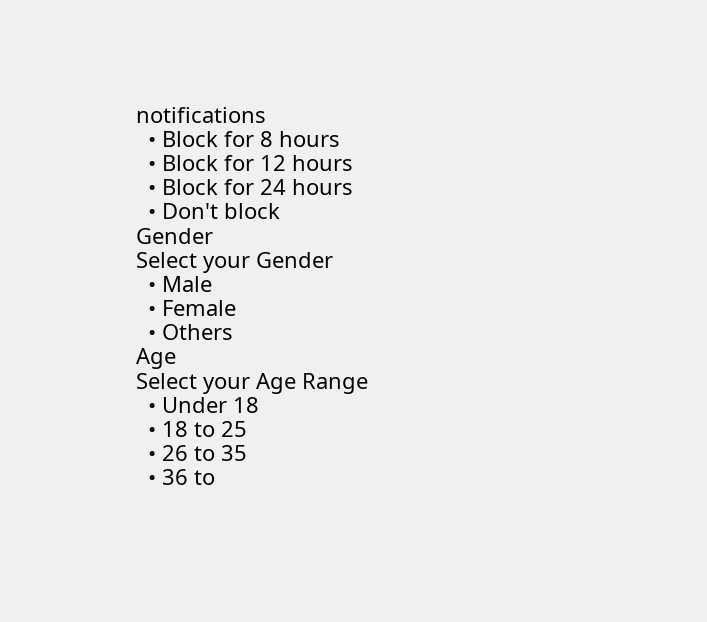notifications
  • Block for 8 hours
  • Block for 12 hours
  • Block for 24 hours
  • Don't block
Gender
Select your Gender
  • Male
  • Female
  • Others
Age
Select your Age Range
  • Under 18
  • 18 to 25
  • 26 to 35
  • 36 to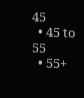45
  • 45 to 55
  • 55+